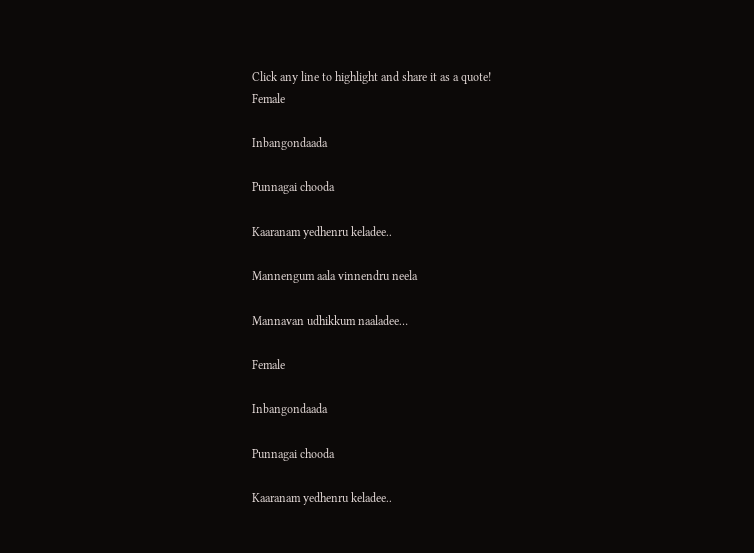Click any line to highlight and share it as a quote!
Female

Inbangondaada

Punnagai chooda

Kaaranam yedhenru keladee..

Mannengum aala vinnendru neela

Mannavan udhikkum naaladee…

Female

Inbangondaada

Punnagai chooda

Kaaranam yedhenru keladee..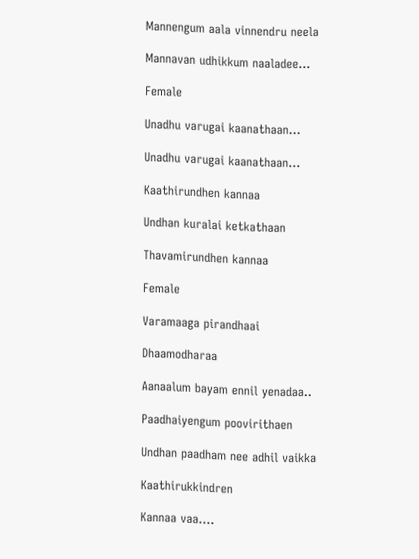Mannengum aala vinnendru neela

Mannavan udhikkum naaladee…

Female

Unadhu varugai kaanathaan…

Unadhu varugai kaanathaan…

Kaathirundhen kannaa

Undhan kuralai ketkathaan

Thavamirundhen kannaa

Female

Varamaaga pirandhaai

Dhaamodharaa

Aanaalum bayam ennil yenadaa..

Paadhaiyengum poovirithaen

Undhan paadham nee adhil vaikka

Kaathirukkindren

Kannaa vaa….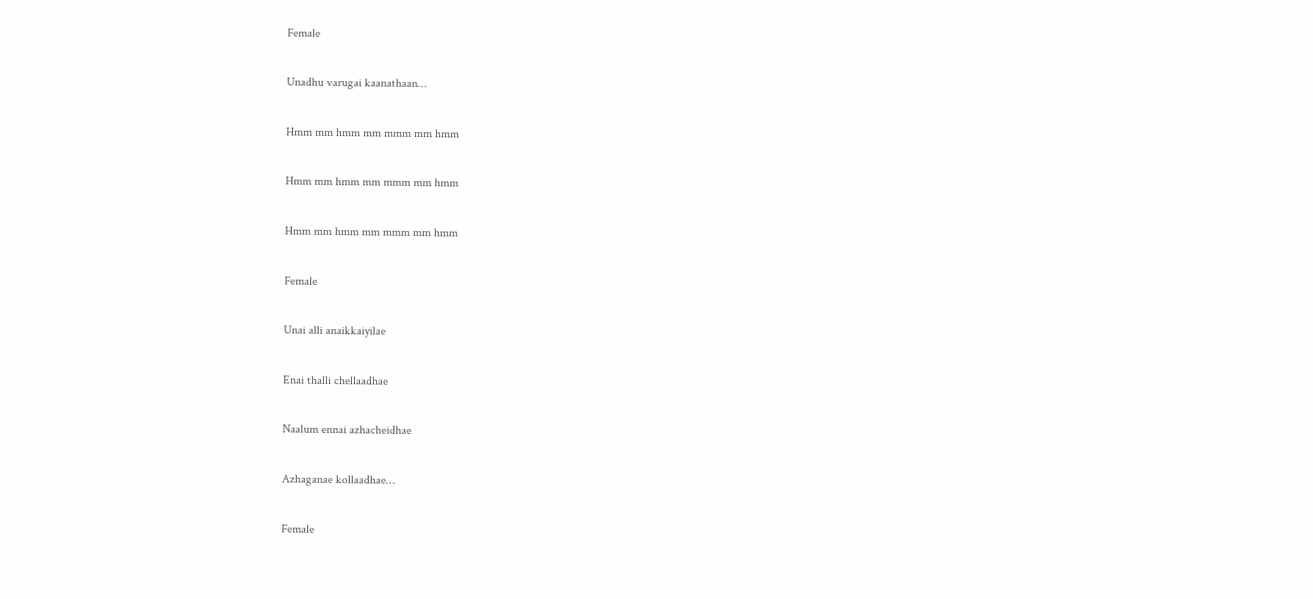Female

Unadhu varugai kaanathaan…

Hmm mm hmm mm mmm mm hmm

Hmm mm hmm mm mmm mm hmm

Hmm mm hmm mm mmm mm hmm

Female

Unai alli anaikkaiyilae

Enai thalli chellaadhae

Naalum ennai azhacheidhae

Azhaganae kollaadhae…

Female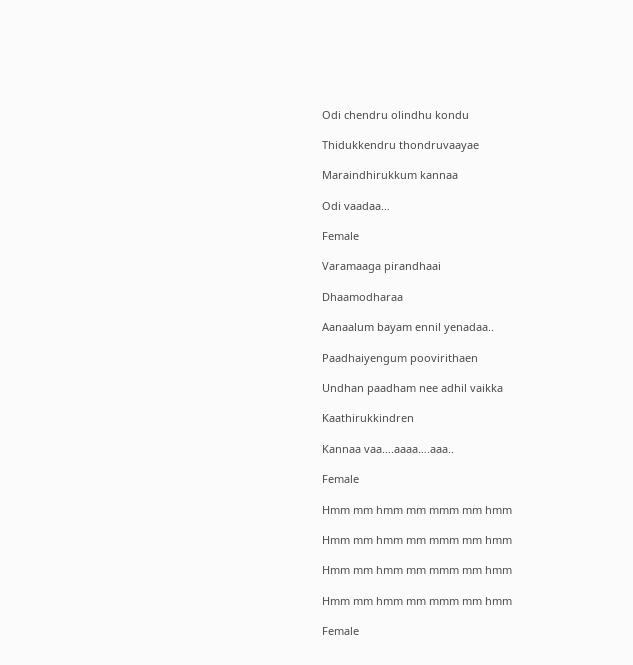Odi chendru olindhu kondu

Thidukkendru thondruvaayae

Maraindhirukkum kannaa

Odi vaadaa…

Female

Varamaaga pirandhaai

Dhaamodharaa

Aanaalum bayam ennil yenadaa..

Paadhaiyengum poovirithaen

Undhan paadham nee adhil vaikka

Kaathirukkindren

Kannaa vaa….aaaa….aaa..

Female

Hmm mm hmm mm mmm mm hmm

Hmm mm hmm mm mmm mm hmm

Hmm mm hmm mm mmm mm hmm

Hmm mm hmm mm mmm mm hmm

Female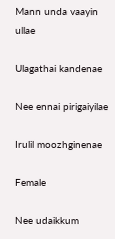Mann unda vaayin ullae

Ulagathai kandenae

Nee ennai pirigaiyilae

Irulil moozhginenae

Female

Nee udaikkum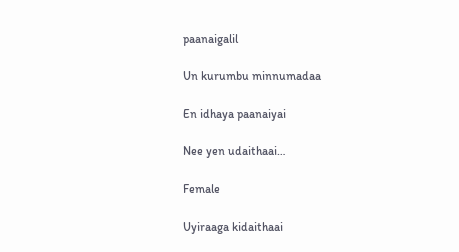paanaigalil

Un kurumbu minnumadaa

En idhaya paanaiyai

Nee yen udaithaai…

Female

Uyiraaga kidaithaai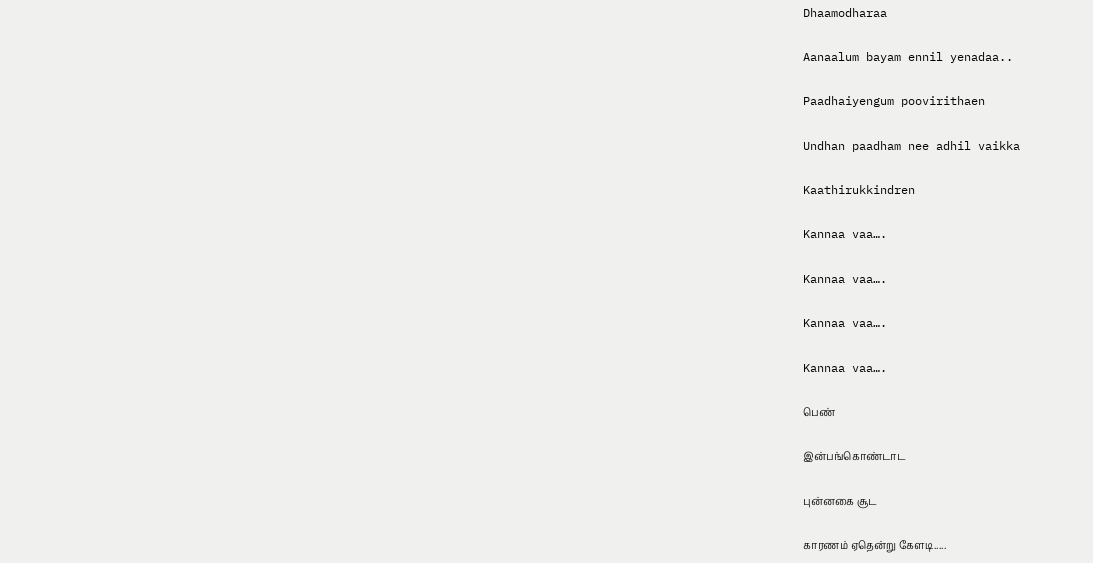Dhaamodharaa

Aanaalum bayam ennil yenadaa..

Paadhaiyengum poovirithaen

Undhan paadham nee adhil vaikka

Kaathirukkindren

Kannaa vaa….

Kannaa vaa….

Kannaa vaa….

Kannaa vaa….

பெண்

இன்பங்கொண்டாட

புன்னகை சூட

காரணம் ஏதென்று கேளடி.....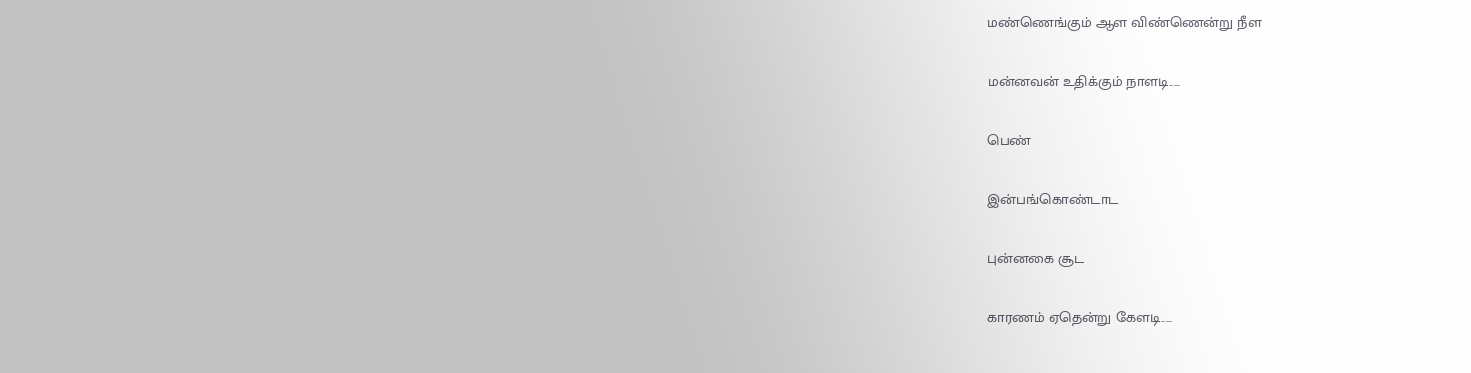மண்ணெங்கும் ஆள விண்ணென்று நீள

மன்னவன் உதிக்கும் நாளடி.....

பெண்

இன்பங்கொண்டாட

புன்னகை சூட

காரணம் ஏதென்று கேளடி.....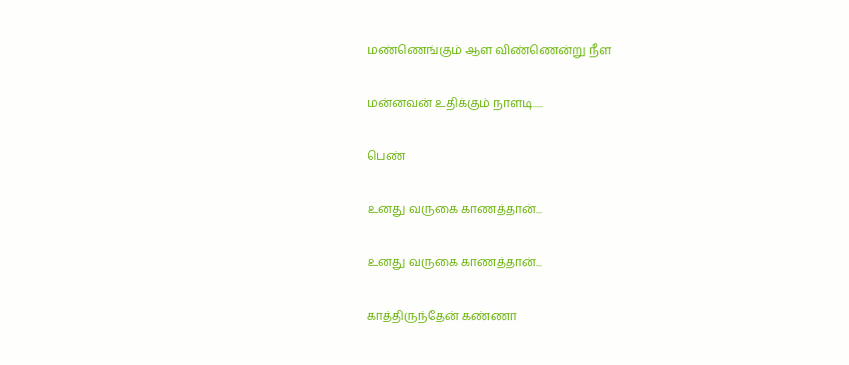மண்ணெங்கும் ஆள விண்ணென்று நீள

மன்னவன் உதிக்கும் நாளடி.....

பெண்

உனது வருகை காணத்தான்...

உனது வருகை காணத்தான்...

காத்திருந்தேன் கண்ணா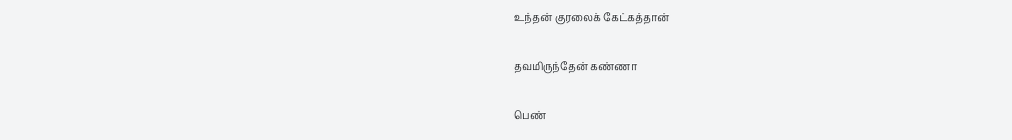உந்தன் குரலைக் கேட்கத்தான்

தவமிருந்தேன் கண்ணா

பெண்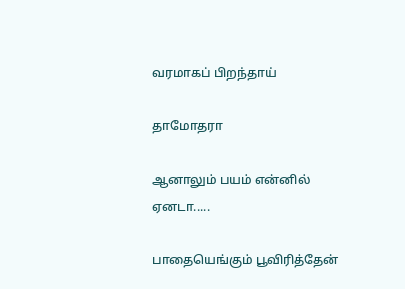வரமாகப் பிறந்தாய்

தாமோதரா

ஆனாலும் பயம் என்னில் ஏனடா.....

பாதையெங்கும் பூவிரித்தேன்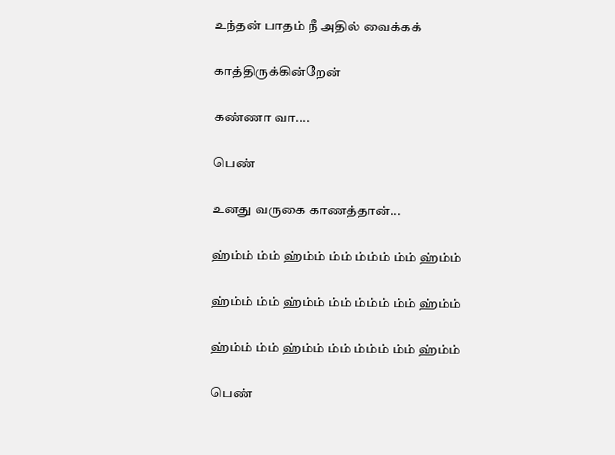உந்தன் பாதம் நீ அதில் வைக்கக்

காத்திருக்கின்றேன்

கண்ணா வா....

பெண்

உனது வருகை காணத்தான்...

ஹ்ம்ம் ம்ம் ஹ்ம்ம் ம்ம் ம்ம்ம் ம்ம் ஹ்ம்ம்

ஹ்ம்ம் ம்ம் ஹ்ம்ம் ம்ம் ம்ம்ம் ம்ம் ஹ்ம்ம்

ஹ்ம்ம் ம்ம் ஹ்ம்ம் ம்ம் ம்ம்ம் ம்ம் ஹ்ம்ம்

பெண்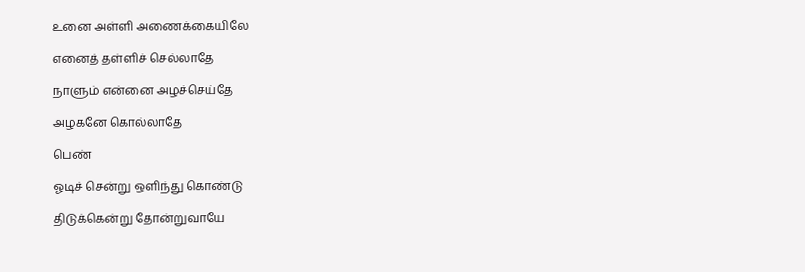உனை அள்ளி அணைக்கையிலே

எனைத் தள்ளிச் செல்லாதே

நாளும் என்னை அழச்செய்தே

அழகனே கொல்லாதே

பெண்

ஓடிச் சென்று ஒளிந்து கொண்டு

திடுக்கென்று தோன்றுவாயே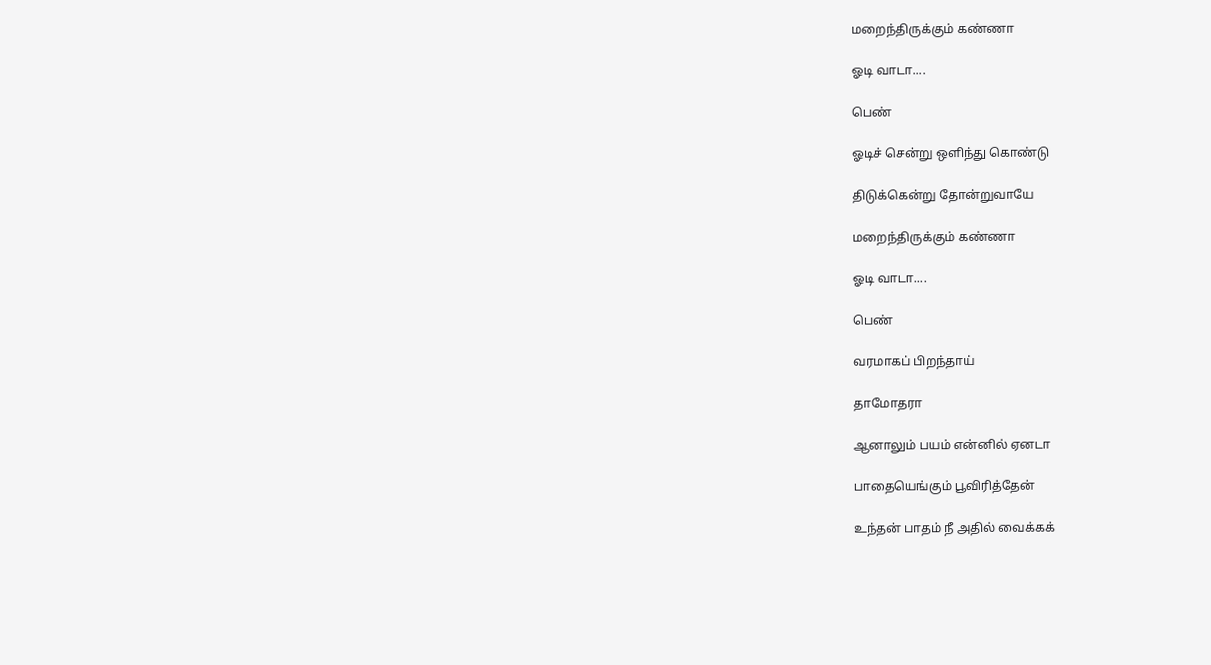மறைந்திருக்கும் கண்ணா

ஓடி வாடா....

பெண்

ஓடிச் சென்று ஒளிந்து கொண்டு

திடுக்கென்று தோன்றுவாயே

மறைந்திருக்கும் கண்ணா

ஓடி வாடா....

பெண்

வரமாகப் பிறந்தாய்

தாமோதரா

ஆனாலும் பயம் என்னில் ஏனடா

பாதையெங்கும் பூவிரித்தேன்

உந்தன் பாதம் நீ அதில் வைக்கக்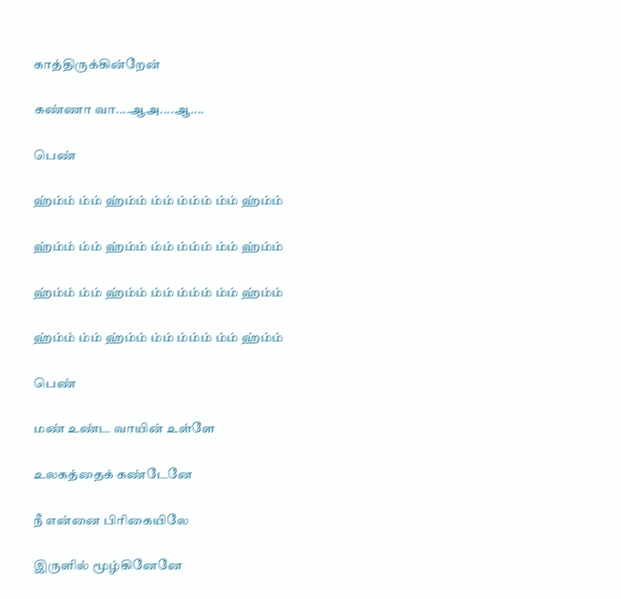காத்திருக்கின்றேன்

கண்ணா வா....ஆஅ....ஆ....

பெண்

ஹ்ம்ம் ம்ம் ஹ்ம்ம் ம்ம் ம்ம்ம் ம்ம் ஹ்ம்ம்

ஹ்ம்ம் ம்ம் ஹ்ம்ம் ம்ம் ம்ம்ம் ம்ம் ஹ்ம்ம்

ஹ்ம்ம் ம்ம் ஹ்ம்ம் ம்ம் ம்ம்ம் ம்ம் ஹ்ம்ம்

ஹ்ம்ம் ம்ம் ஹ்ம்ம் ம்ம் ம்ம்ம் ம்ம் ஹ்ம்ம்

பெண்

மண் உண்ட வாயின் உள்ளே

உலகத்தைக் கண்டேனே

நீ என்னை பிரிகையிலே

இருளில் மூழ்கினேனே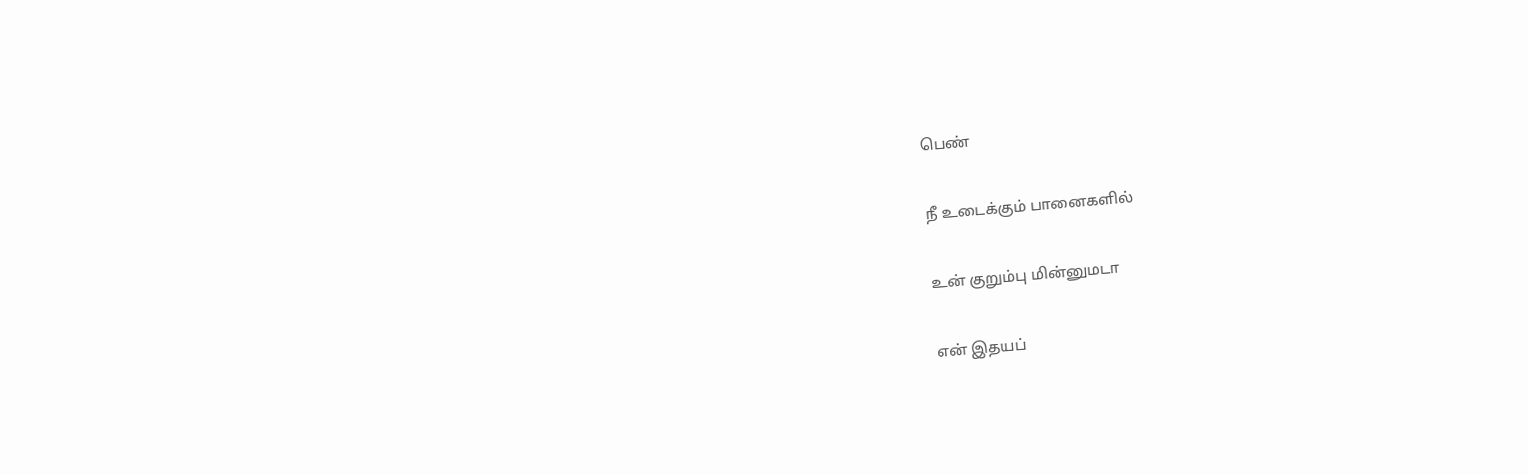பெண்

நீ உடைக்கும் பானைகளில்

உன் குறும்பு மின்னுமடா

என் இதயப்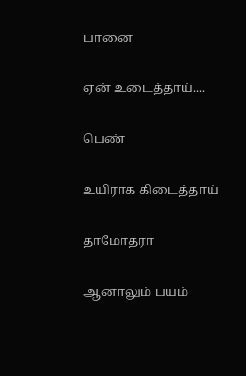பானை

ஏன் உடைத்தாய்....

பெண்

உயிராக கிடைத்தாய்

தாமோதரா

ஆனாலும் பயம்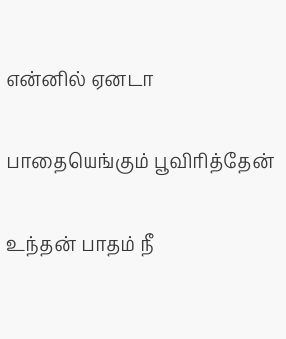என்னில் ஏனடா

பாதையெங்கும் பூவிரித்தேன்

உந்தன் பாதம் நீ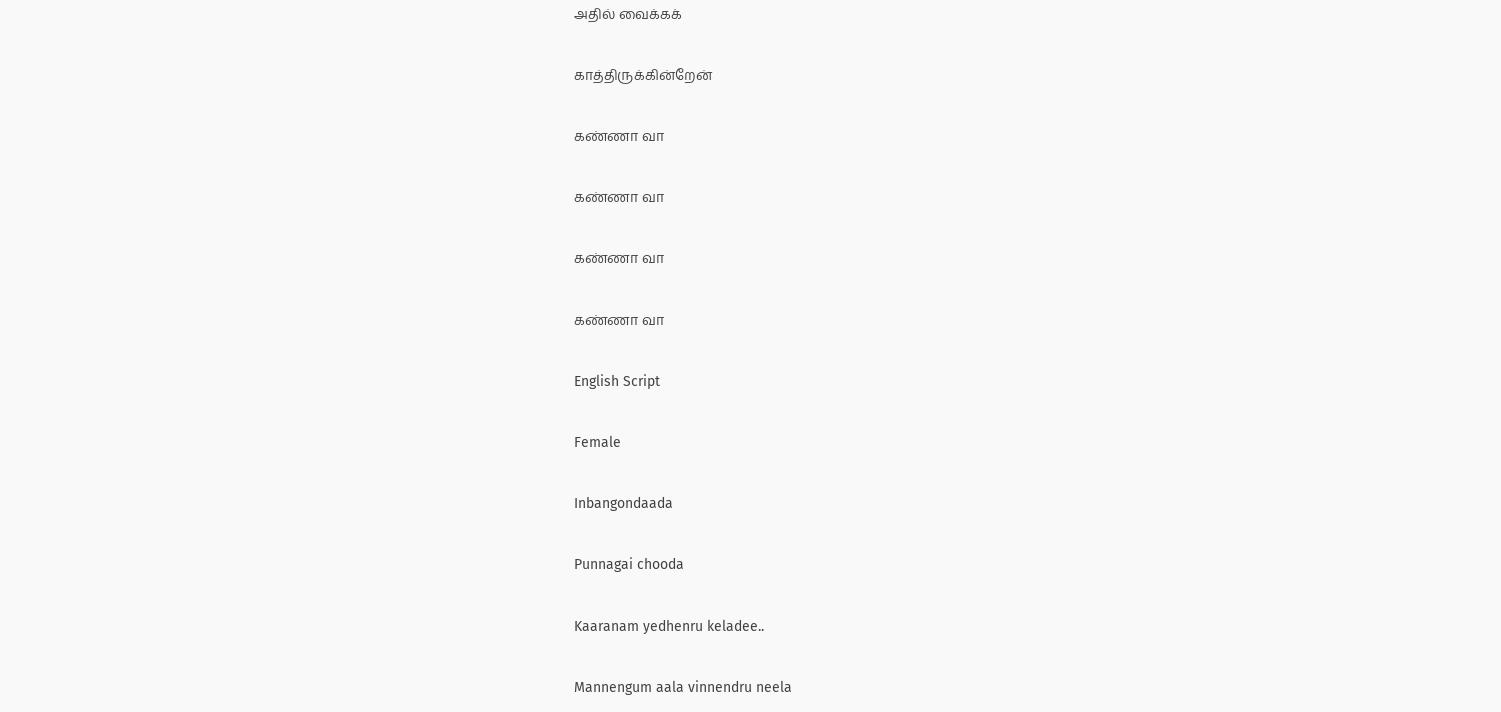அதில் வைக்கக்

காத்திருக்கின்றேன்

கண்ணா வா

கண்ணா வா

கண்ணா வா

கண்ணா வா

English Script

Female

Inbangondaada

Punnagai chooda

Kaaranam yedhenru keladee..

Mannengum aala vinnendru neela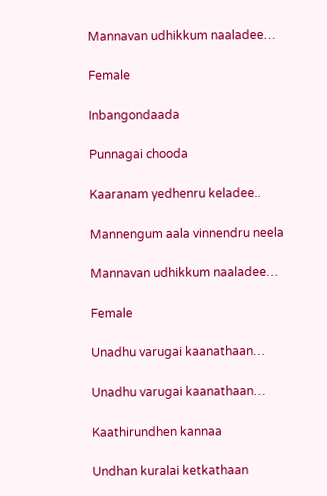Mannavan udhikkum naaladee…

Female

Inbangondaada

Punnagai chooda

Kaaranam yedhenru keladee..

Mannengum aala vinnendru neela

Mannavan udhikkum naaladee…

Female

Unadhu varugai kaanathaan…

Unadhu varugai kaanathaan…

Kaathirundhen kannaa

Undhan kuralai ketkathaan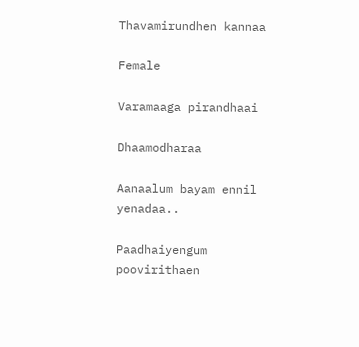Thavamirundhen kannaa

Female

Varamaaga pirandhaai

Dhaamodharaa

Aanaalum bayam ennil yenadaa..

Paadhaiyengum poovirithaen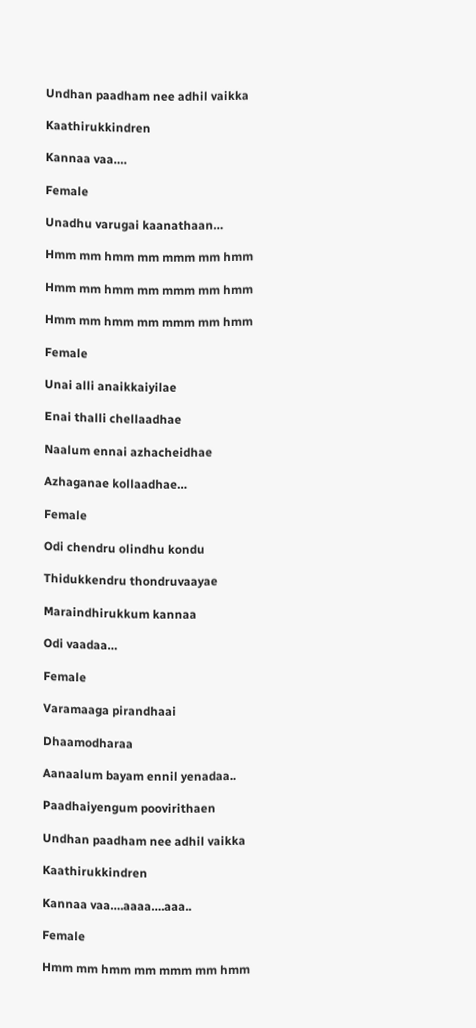Undhan paadham nee adhil vaikka

Kaathirukkindren

Kannaa vaa….

Female

Unadhu varugai kaanathaan…

Hmm mm hmm mm mmm mm hmm

Hmm mm hmm mm mmm mm hmm

Hmm mm hmm mm mmm mm hmm

Female

Unai alli anaikkaiyilae

Enai thalli chellaadhae

Naalum ennai azhacheidhae

Azhaganae kollaadhae…

Female

Odi chendru olindhu kondu

Thidukkendru thondruvaayae

Maraindhirukkum kannaa

Odi vaadaa…

Female

Varamaaga pirandhaai

Dhaamodharaa

Aanaalum bayam ennil yenadaa..

Paadhaiyengum poovirithaen

Undhan paadham nee adhil vaikka

Kaathirukkindren

Kannaa vaa….aaaa….aaa..

Female

Hmm mm hmm mm mmm mm hmm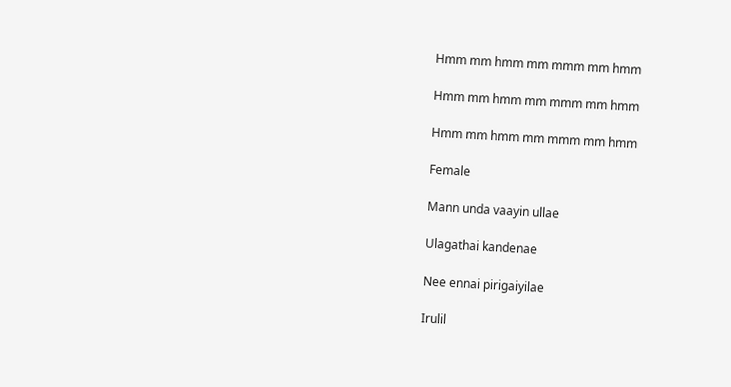Hmm mm hmm mm mmm mm hmm

Hmm mm hmm mm mmm mm hmm

Hmm mm hmm mm mmm mm hmm

Female

Mann unda vaayin ullae

Ulagathai kandenae

Nee ennai pirigaiyilae

Irulil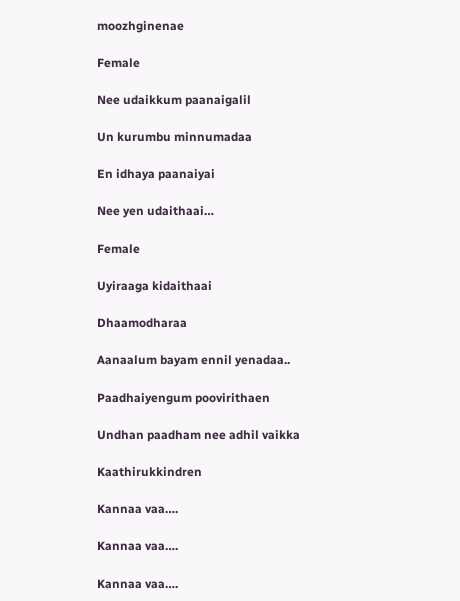moozhginenae

Female

Nee udaikkum paanaigalil

Un kurumbu minnumadaa

En idhaya paanaiyai

Nee yen udaithaai…

Female

Uyiraaga kidaithaai

Dhaamodharaa

Aanaalum bayam ennil yenadaa..

Paadhaiyengum poovirithaen

Undhan paadham nee adhil vaikka

Kaathirukkindren

Kannaa vaa….

Kannaa vaa….

Kannaa vaa….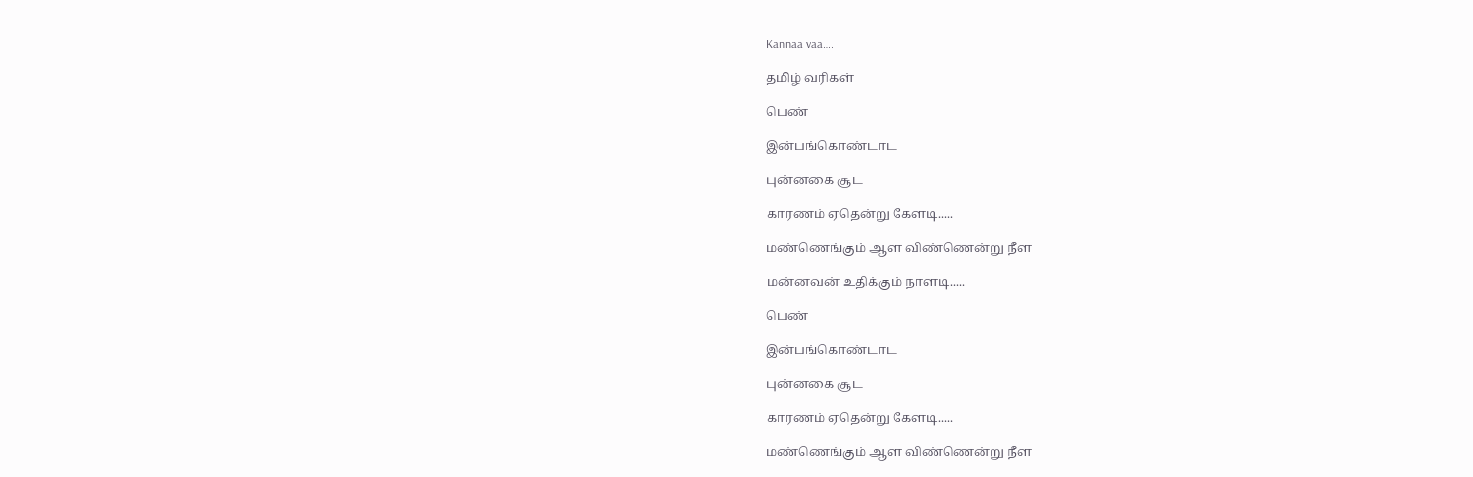Kannaa vaa….

தமிழ் வரிகள்

பெண்

இன்பங்கொண்டாட

புன்னகை சூட

காரணம் ஏதென்று கேளடி.....

மண்ணெங்கும் ஆள விண்ணென்று நீள

மன்னவன் உதிக்கும் நாளடி.....

பெண்

இன்பங்கொண்டாட

புன்னகை சூட

காரணம் ஏதென்று கேளடி.....

மண்ணெங்கும் ஆள விண்ணென்று நீள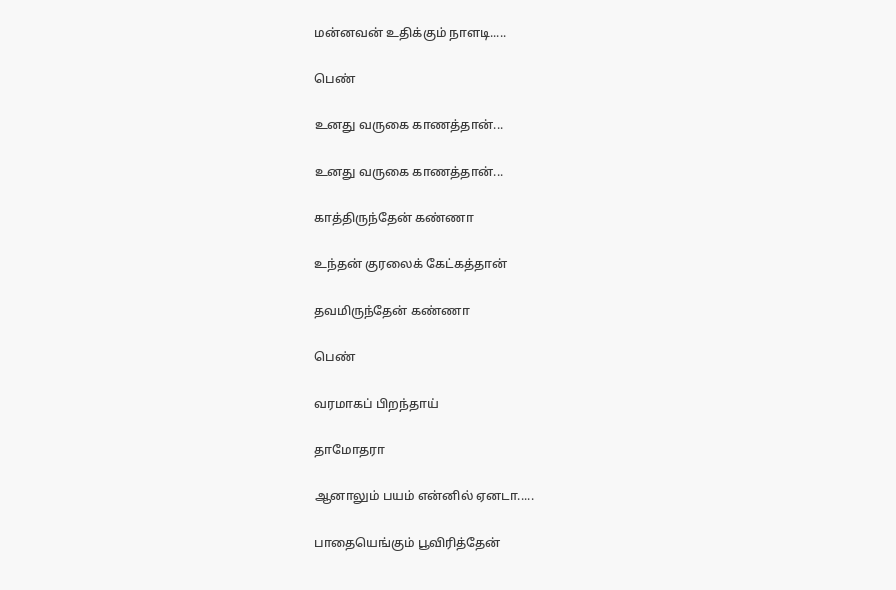மன்னவன் உதிக்கும் நாளடி.....

பெண்

உனது வருகை காணத்தான்...

உனது வருகை காணத்தான்...

காத்திருந்தேன் கண்ணா

உந்தன் குரலைக் கேட்கத்தான்

தவமிருந்தேன் கண்ணா

பெண்

வரமாகப் பிறந்தாய்

தாமோதரா

ஆனாலும் பயம் என்னில் ஏனடா.....

பாதையெங்கும் பூவிரித்தேன்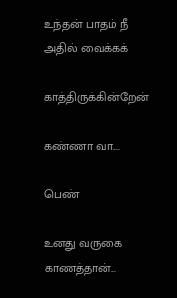உந்தன் பாதம் நீ அதில் வைக்கக்

காத்திருக்கின்றேன்

கண்ணா வா....

பெண்

உனது வருகை காணத்தான்...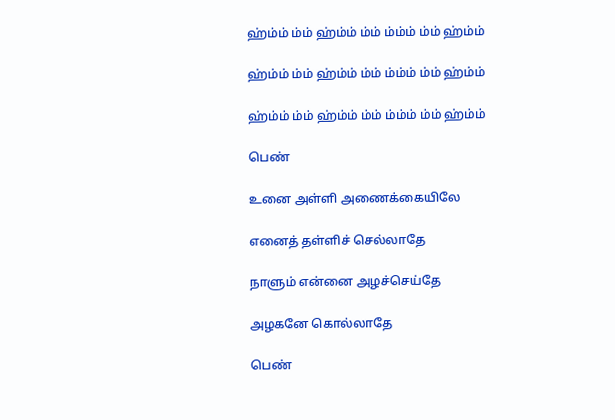ஹ்ம்ம் ம்ம் ஹ்ம்ம் ம்ம் ம்ம்ம் ம்ம் ஹ்ம்ம்

ஹ்ம்ம் ம்ம் ஹ்ம்ம் ம்ம் ம்ம்ம் ம்ம் ஹ்ம்ம்

ஹ்ம்ம் ம்ம் ஹ்ம்ம் ம்ம் ம்ம்ம் ம்ம் ஹ்ம்ம்

பெண்

உனை அள்ளி அணைக்கையிலே

எனைத் தள்ளிச் செல்லாதே

நாளும் என்னை அழச்செய்தே

அழகனே கொல்லாதே

பெண்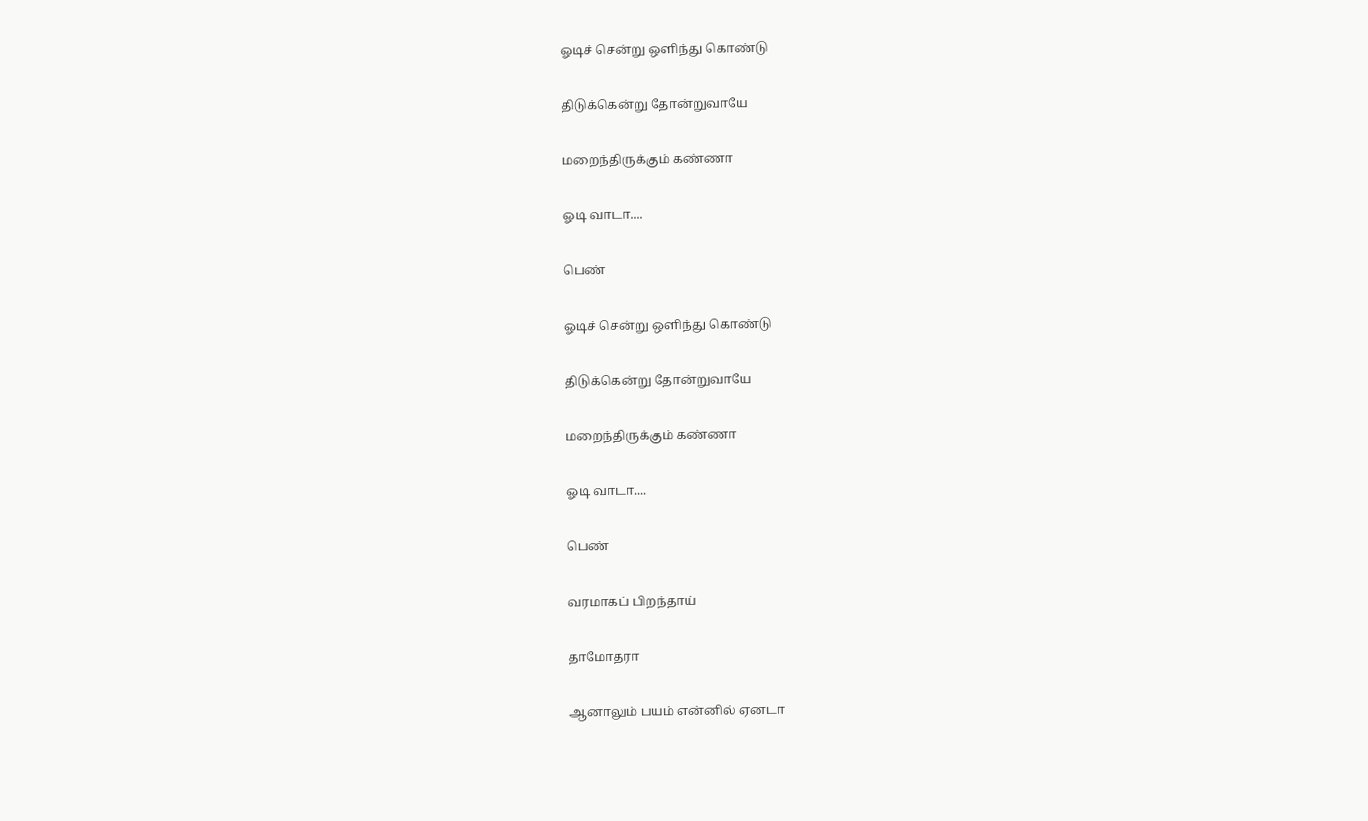ஓடிச் சென்று ஒளிந்து கொண்டு

திடுக்கென்று தோன்றுவாயே

மறைந்திருக்கும் கண்ணா

ஓடி வாடா....

பெண்

ஓடிச் சென்று ஒளிந்து கொண்டு

திடுக்கென்று தோன்றுவாயே

மறைந்திருக்கும் கண்ணா

ஓடி வாடா....

பெண்

வரமாகப் பிறந்தாய்

தாமோதரா

ஆனாலும் பயம் என்னில் ஏனடா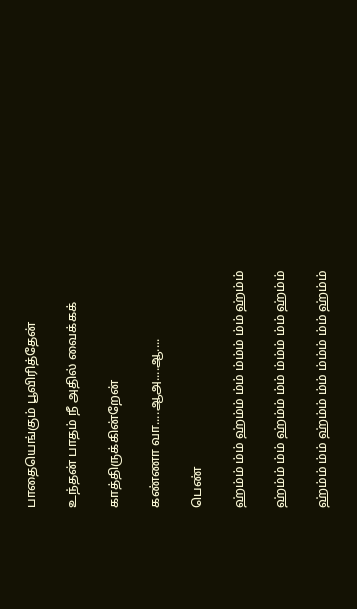பாதையெங்கும் பூவிரித்தேன்

உந்தன் பாதம் நீ அதில் வைக்கக்

காத்திருக்கின்றேன்

கண்ணா வா....ஆஅ....ஆ....

பெண்

ஹ்ம்ம் ம்ம் ஹ்ம்ம் ம்ம் ம்ம்ம் ம்ம் ஹ்ம்ம்

ஹ்ம்ம் ம்ம் ஹ்ம்ம் ம்ம் ம்ம்ம் ம்ம் ஹ்ம்ம்

ஹ்ம்ம் ம்ம் ஹ்ம்ம் ம்ம் ம்ம்ம் ம்ம் ஹ்ம்ம்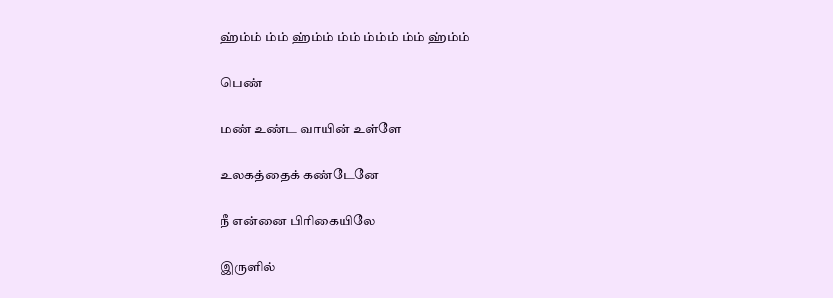ஹ்ம்ம் ம்ம் ஹ்ம்ம் ம்ம் ம்ம்ம் ம்ம் ஹ்ம்ம்

பெண்

மண் உண்ட வாயின் உள்ளே

உலகத்தைக் கண்டேனே

நீ என்னை பிரிகையிலே

இருளில்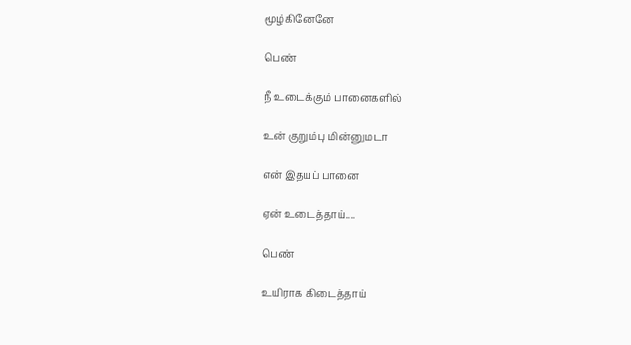மூழ்கினேனே

பெண்

நீ உடைக்கும் பானைகளில்

உன் குறும்பு மின்னுமடா

என் இதயப் பானை

ஏன் உடைத்தாய்....

பெண்

உயிராக கிடைத்தாய்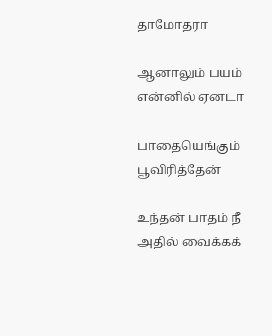தாமோதரா

ஆனாலும் பயம் என்னில் ஏனடா

பாதையெங்கும் பூவிரித்தேன்

உந்தன் பாதம் நீ அதில் வைக்கக்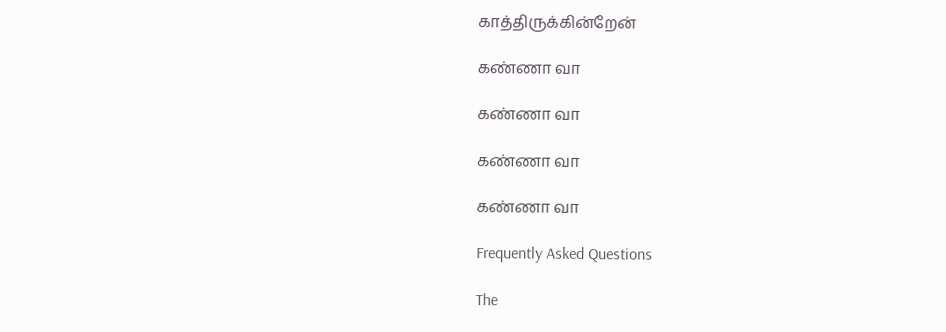காத்திருக்கின்றேன்

கண்ணா வா

கண்ணா வா

கண்ணா வா

கண்ணா வா

Frequently Asked Questions

The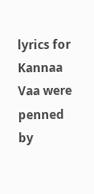lyrics for Kannaa Vaa were penned by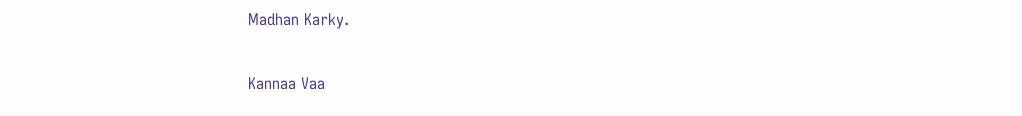Madhan Karky.

Kannaa Vaa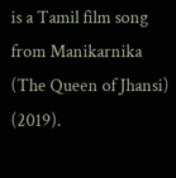is a Tamil film song from Manikarnika (The Queen of Jhansi) (2019).